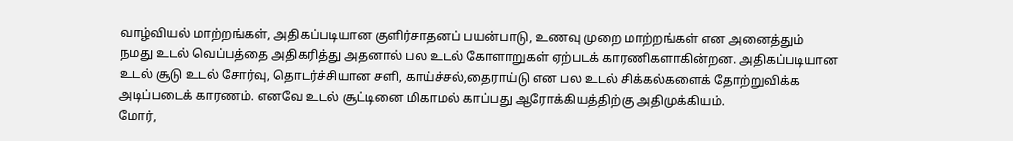வாழ்வியல் மாற்றங்கள், அதிகப்படியான குளிர்சாதனப் பயன்பாடு, உணவு முறை மாற்றங்கள் என அனைத்தும் நமது உடல் வெப்பத்தை அதிகரித்து அதனால் பல உடல் கோளாறுகள் ஏற்படக் காரணிகளாகின்றன. அதிகப்படியான உடல் சூடு உடல் சோர்வு, தொடர்ச்சியான சளி, காய்ச்சல்,தைராய்டு என பல உடல் சிக்கல்களைக் தோற்றுவிக்க அடிப்படைக் காரணம். எனவே உடல் சூட்டினை மிகாமல் காப்பது ஆரோக்கியத்திற்கு அதிமுக்கியம்.
மோர்,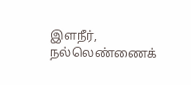இளநீர், நல்லெண்ணைக்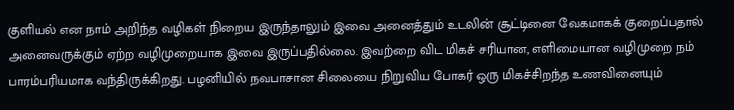குளியல் என நாம் அறிந்த வழிகள் நிறைய இருந்தாலும் இவை அனைத்தும் உடலின் சூட்டினை வேகமாகக் குறைப்பதால் அனைவருக்கும் ஏற்ற வழிமுறையாக இவை இருப்பதில்லை. இவற்றை விட மிகச் சரியான, எளிமையான வழிமுறை நம் பாரம்பரியமாக வந்திருக்கிறது. பழனியில் நவபாசான சிலையை நிறுவிய போகர் ஒரு மிகச்சிறந்த உணவினையும்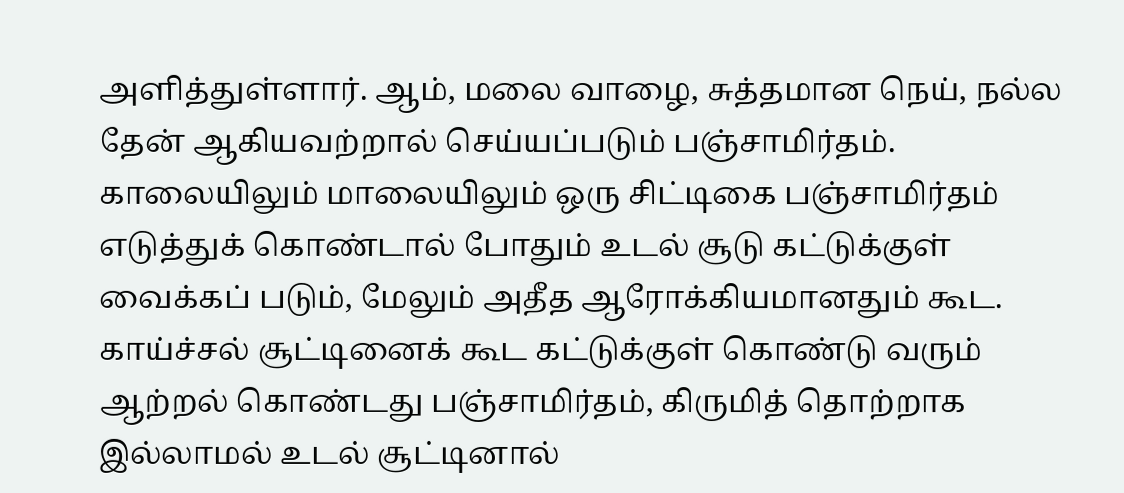அளித்துள்ளார். ஆம், மலை வாழை, சுத்தமான நெய், நல்ல தேன் ஆகியவற்றால் செய்யப்படும் பஞ்சாமிர்தம். காலையிலும் மாலையிலும் ஒரு சிட்டிகை பஞ்சாமிர்தம் எடுத்துக் கொண்டால் போதும் உடல் சூடு கட்டுக்குள் வைக்கப் படும், மேலும் அதீத ஆரோக்கியமானதும் கூட. காய்ச்சல் சூட்டினைக் கூட கட்டுக்குள் கொண்டு வரும் ஆற்றல் கொண்டது பஞ்சாமிர்தம், கிருமித் தொற்றாக இல்லாமல் உடல் சூட்டினால்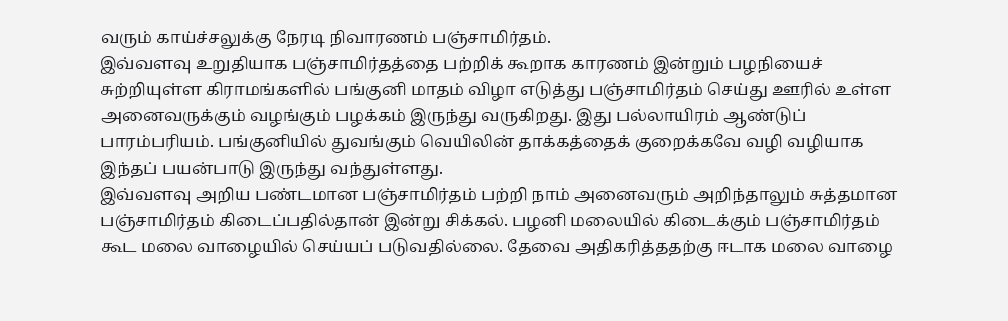வரும் காய்ச்சலுக்கு நேரடி நிவாரணம் பஞ்சாமிர்தம்.
இவ்வளவு உறுதியாக பஞ்சாமிர்தத்தை பற்றிக் கூறாக காரணம் இன்றும் பழநியைச் சுற்றியுள்ள கிராமங்களில் பங்குனி மாதம் விழா எடுத்து பஞ்சாமிர்தம் செய்து ஊரில் உள்ள அனைவருக்கும் வழங்கும் பழக்கம் இருந்து வருகிறது. இது பல்லாயிரம் ஆண்டுப் பாரம்பரியம். பங்குனியில் துவங்கும் வெயிலின் தாக்கத்தைக் குறைக்கவே வழி வழியாக இந்தப் பயன்பாடு இருந்து வந்துள்ளது.
இவ்வளவு அறிய பண்டமான பஞ்சாமிர்தம் பற்றி நாம் அனைவரும் அறிந்தாலும் சுத்தமான பஞ்சாமிர்தம் கிடைப்பதில்தான் இன்று சிக்கல். பழனி மலையில் கிடைக்கும் பஞ்சாமிர்தம் கூட மலை வாழையில் செய்யப் படுவதில்லை. தேவை அதிகரித்ததற்கு ஈடாக மலை வாழை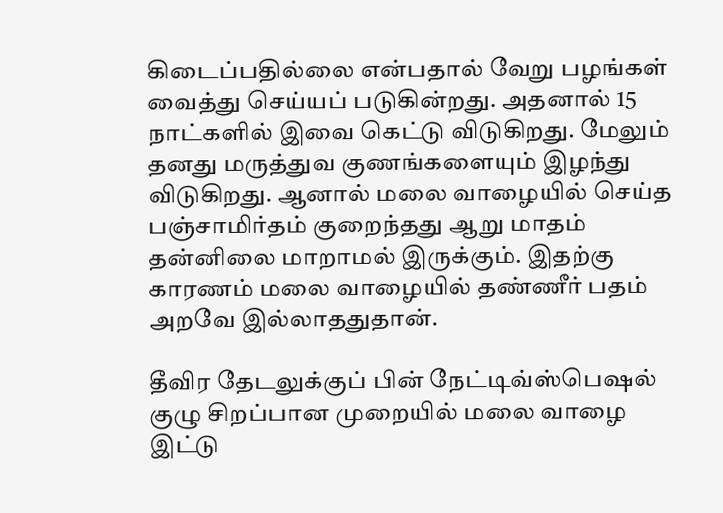கிடைப்பதில்லை என்பதால் வேறு பழங்கள் வைத்து செய்யப் படுகின்றது. அதனால் 15 நாட்களில் இவை கெட்டு விடுகிறது. மேலும் தனது மருத்துவ குணங்களையும் இழந்து விடுகிறது. ஆனால் மலை வாழையில் செய்த பஞ்சாமிர்தம் குறைந்தது ஆறு மாதம் தன்னிலை மாறாமல் இருக்கும். இதற்கு காரணம் மலை வாழையில் தண்ணீர் பதம் அறவே இல்லாததுதான்.

தீவிர தேடலுக்குப் பின் நேட்டிவ்ஸ்பெஷல் குழு சிறப்பான முறையில் மலை வாழை இட்டு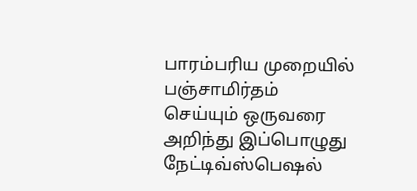பாரம்பரிய முறையில் பஞ்சாமிர்தம் செய்யும் ஒருவரை அறிந்து இப்பொழுது நேட்டிவ்ஸ்பெஷல்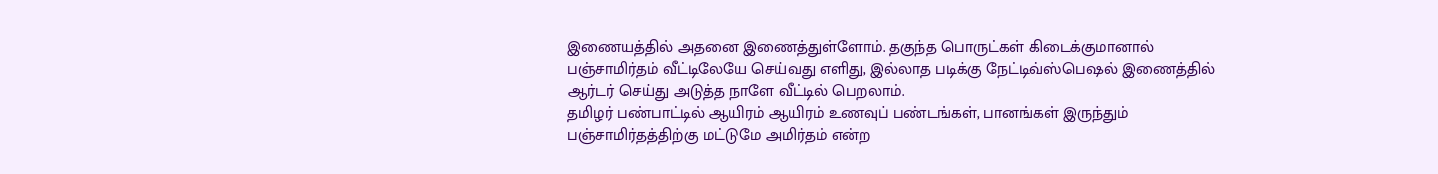இணையத்தில் அதனை இணைத்துள்ளோம். தகுந்த பொருட்கள் கிடைக்குமானால் பஞ்சாமிர்தம் வீட்டிலேயே செய்வது எளிது, இல்லாத படிக்கு நேட்டிவ்ஸ்பெஷல் இணைத்தில் ஆர்டர் செய்து அடுத்த நாளே வீட்டில் பெறலாம்.
தமிழர் பண்பாட்டில் ஆயிரம் ஆயிரம் உணவுப் பண்டங்கள், பானங்கள் இருந்தும் பஞ்சாமிர்தத்திற்கு மட்டுமே அமிர்தம் என்ற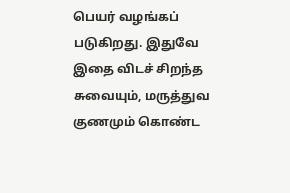பெயர் வழங்கப் படுகிறது. இதுவே இதை விடச் சிறந்த சுவையும், மருத்துவ குணமும் கொண்ட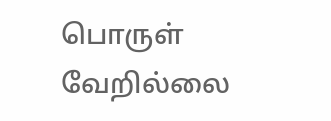பொருள் வேறில்லை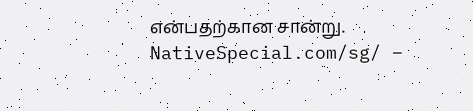என்பதற்கான சான்று.
NativeSpecial.com/sg/ –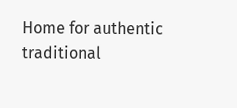Home for authentic traditional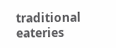traditional eateries